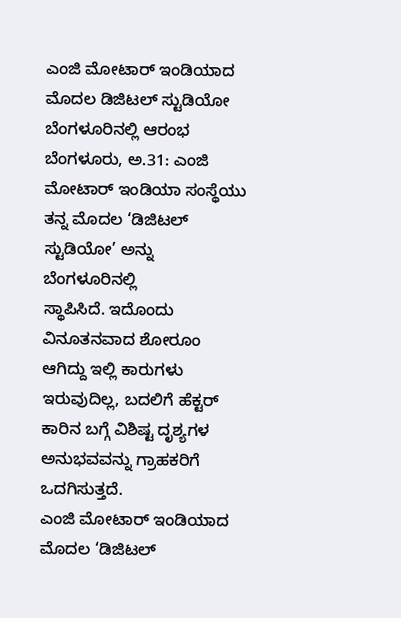ಎಂಜಿ ಮೋಟಾರ್ ಇಂಡಿಯಾದ ಮೊದಲ ಡಿಜಿಟಲ್ ಸ್ಟುಡಿಯೋ ಬೆಂಗಳೂರಿನಲ್ಲಿ ಆರಂಭ
ಬೆಂಗಳೂರು, ಅ.31: ಎಂಜಿ ಮೋಟಾರ್ ಇಂಡಿಯಾ ಸಂಸ್ಥೆಯು ತನ್ನ ಮೊದಲ ‘ಡಿಜಿಟಲ್ ಸ್ಟುಡಿಯೋ’ ಅನ್ನು ಬೆಂಗಳೂರಿನಲ್ಲಿ
ಸ್ಥಾಪಿಸಿದೆ. ಇದೊಂದು ವಿನೂತನವಾದ ಶೋರೂಂ ಆಗಿದ್ದು ಇಲ್ಲಿ ಕಾರುಗಳು ಇರುವುದಿಲ್ಲ, ಬದಲಿಗೆ ಹೆಕ್ಟರ್
ಕಾರಿನ ಬಗ್ಗೆ ವಿಶಿಷ್ಟ ದೃಶ್ಯಗಳ ಅನುಭವವನ್ನು ಗ್ರಾಹಕರಿಗೆ ಒದಗಿಸುತ್ತದೆ.
ಎಂಜಿ ಮೋಟಾರ್ ಇಂಡಿಯಾದ
ಮೊದಲ ‘ಡಿಜಿಟಲ್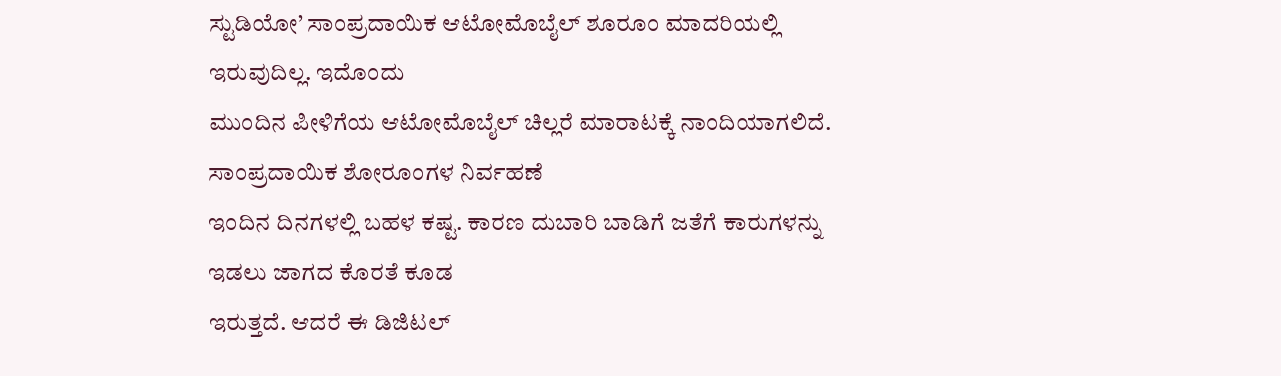ಸ್ಟುಡಿಯೋ’ ಸಾಂಪ್ರದಾಯಿಕ ಆಟೋಮೊಬೈಲ್ ಶೂರೂಂ ಮಾದರಿಯಲ್ಲಿ ಇರುವುದಿಲ್ಲ. ಇದೊಂದು
ಮುಂದಿನ ಪೀಳಿಗೆಯ ಆಟೋಮೊಬೈಲ್ ಚಿಲ್ಲರೆ ಮಾರಾಟಕ್ಕೆ ನಾಂದಿಯಾಗಲಿದೆ. ಸಾಂಪ್ರದಾಯಿಕ ಶೋರೂಂಗಳ ನಿರ್ವಹಣೆ
ಇಂದಿನ ದಿನಗಳಲ್ಲಿ ಬಹಳ ಕಷ್ಟ. ಕಾರಣ ದುಬಾರಿ ಬಾಡಿಗೆ ಜತೆಗೆ ಕಾರುಗಳನ್ನು ಇಡಲು ಜಾಗದ ಕೊರತೆ ಕೂಡ
ಇರುತ್ತದೆ. ಆದರೆ ಈ ಡಿಜಿಟಲ್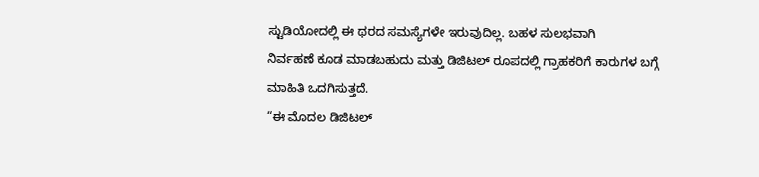ಸ್ಟುಡಿಯೋದಲ್ಲಿ ಈ ಥರದ ಸಮಸ್ಯೆಗಳೇ ಇರುವುದಿಲ್ಲ. ಬಹಳ ಸುಲಭವಾಗಿ
ನಿರ್ವಹಣೆ ಕೂಡ ಮಾಡಬಹುದು ಮತ್ತು ಡಿಜಿಟಲ್ ರೂಪದಲ್ಲಿ ಗ್ರಾಹಕರಿಗೆ ಕಾರುಗಳ ಬಗ್ಗೆ ಮಾಹಿತಿ ಒದಗಿಸುತ್ತದೆ.
“ಈ ಮೊದಲ ಡಿಜಿಟಲ್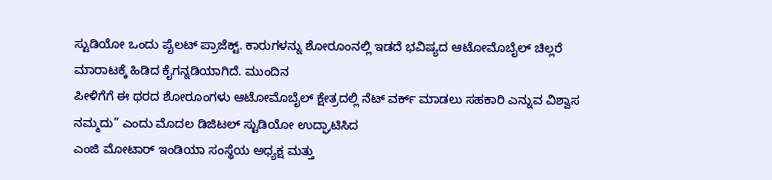ಸ್ಟುಡಿಯೋ ಒಂದು ಪೈಲಟ್ ಪ್ರಾಜೆಕ್ಟ್. ಕಾರುಗಳನ್ನು ಶೋರೂಂನಲ್ಲಿ ಇಡದೆ ಭವಿಷ್ಯದ ಆಟೋಮೊಬೈಲ್ ಚಿಲ್ಲರೆ ಮಾರಾಟಕ್ಕೆ ಹಿಡಿದ ಕೈಗನ್ನಡಿಯಾಗಿದೆ. ಮುಂದಿನ
ಪೀಳಿಗೆಗೆ ಈ ಥರದ ಶೋರೂಂಗಳು ಆಟೋಮೊಬೈಲ್ ಕ್ಷೇತ್ರದಲ್ಲಿ ನೆಟ್ ವರ್ಕ್ ಮಾಡಲು ಸಹಕಾರಿ ಎನ್ನುವ ವಿಶ್ವಾಸ
ನಮ್ಮದು” ಎಂದು ಮೊದಲ ಡಿಜಿಟಲ್ ಸ್ಟುಡಿಯೋ ಉದ್ಘಾಟಿಸಿದ
ಎಂಜಿ ಮೋಟಾರ್ ಇಂಡಿಯಾ ಸಂಸ್ಥೆಯ ಅಧ್ಯಕ್ಷ ಮತ್ತು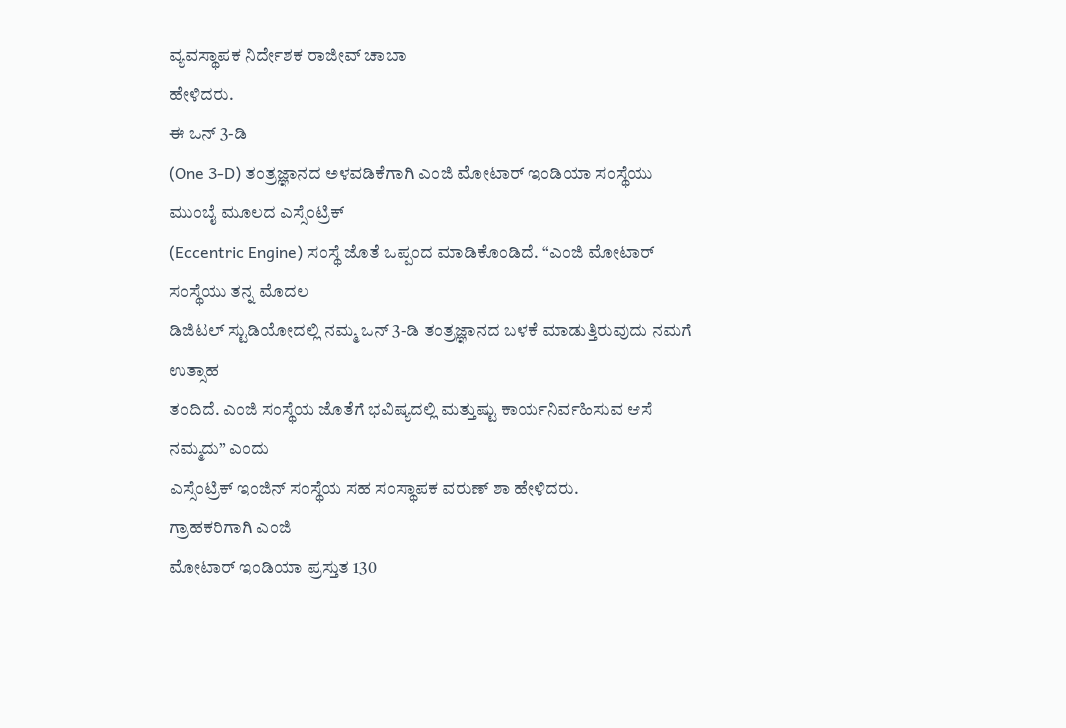ವ್ಯವಸ್ಥಾಪಕ ನಿರ್ದೇಶಕ ರಾಜೀವ್ ಚಾಬಾ
ಹೇಳಿದರು.
ಈ ಒನ್ 3-ಡಿ
(One 3-D) ತಂತ್ರಜ್ಞಾನದ ಅಳವಡಿಕೆಗಾಗಿ ಎಂಜಿ ಮೋಟಾರ್ ಇಂಡಿಯಾ ಸಂಸ್ಥೆಯು ಮುಂಬೈ ಮೂಲದ ಎಸ್ಸೆಂಟ್ರಿಕ್
(Eccentric Engine) ಸಂಸ್ಥೆ ಜೊತೆ ಒಪ್ಪಂದ ಮಾಡಿಕೊಂಡಿದೆ. “ಎಂಜಿ ಮೋಟಾರ್ ಸಂಸ್ಥೆಯು ತನ್ನ ಮೊದಲ
ಡಿಜಿಟಲ್ ಸ್ಟುಡಿಯೋದಲ್ಲಿ ನಮ್ಮ ಒನ್ 3-ಡಿ ತಂತ್ರಜ್ಞಾನದ ಬಳಕೆ ಮಾಡುತ್ತಿರುವುದು ನಮಗೆ ಉತ್ಸಾಹ
ತಂದಿದೆ. ಎಂಜಿ ಸಂಸ್ಥೆಯ ಜೊತೆಗೆ ಭವಿಷ್ಯದಲ್ಲಿ ಮತ್ತುಷ್ಟು ಕಾರ್ಯನಿರ್ವಹಿಸುವ ಆಸೆ ನಮ್ಮದು” ಎಂದು
ಎಸ್ಸೆಂಟ್ರಿಕ್ ಇಂಜಿನ್ ಸಂಸ್ಥೆಯ ಸಹ ಸಂಸ್ಥಾಪಕ ವರುಣ್ ಶಾ ಹೇಳಿದರು.
ಗ್ರಾಹಕರಿಗಾಗಿ ಎಂಜಿ
ಮೋಟಾರ್ ಇಂಡಿಯಾ ಪ್ರಸ್ತುತ 130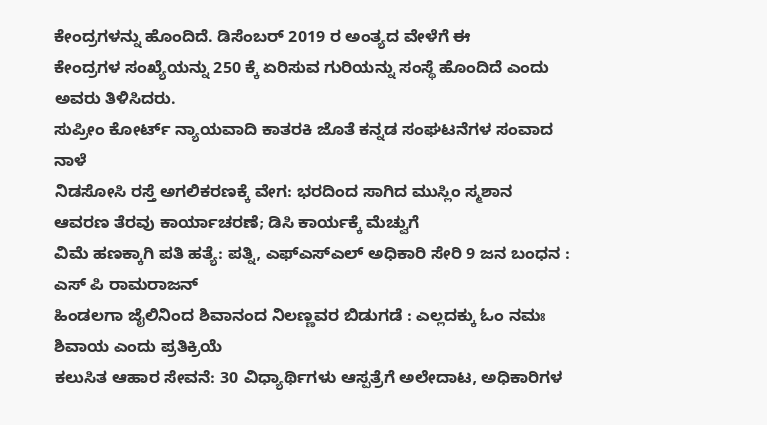ಕೇಂದ್ರಗಳನ್ನು ಹೊಂದಿದೆ. ಡಿಸೆಂಬರ್ 2019 ರ ಅಂತ್ಯದ ವೇಳೆಗೆ ಈ
ಕೇಂದ್ರಗಳ ಸಂಖ್ಯೆಯನ್ನು 250 ಕ್ಕೆ ಏರಿಸುವ ಗುರಿಯನ್ನು ಸಂಸ್ಥೆ ಹೊಂದಿದೆ ಎಂದು ಅವರು ತಿಳಿಸಿದರು.
ಸುಪ್ರೀಂ ಕೋರ್ಟ್ ನ್ಯಾಯವಾದಿ ಕಾತರಕಿ ಜೊತೆ ಕನ್ನಡ ಸಂಘಟನೆಗಳ ಸಂವಾದ ನಾಳೆ
ನಿಡಸೋಸಿ ರಸ್ತೆ ಅಗಲಿಕರಣಕ್ಕೆ ವೇಗ: ಭರದಿಂದ ಸಾಗಿದ ಮುಸ್ಲಿಂ ಸ್ಮಶಾನ ಆವರಣ ತೆರವು ಕಾರ್ಯಾಚರಣೆ; ಡಿಸಿ ಕಾರ್ಯಕ್ಕೆ ಮೆಚ್ವುಗೆ
ವಿಮೆ ಹಣಕ್ಕಾಗಿ ಪತಿ ಹತ್ಯೆ: ಪತ್ನಿ, ಎಫ್ಎಸ್ಎಲ್ ಅಧಿಕಾರಿ ಸೇರಿ 9 ಜನ ಬಂಧನ : ಎಸ್ ಪಿ ರಾಮರಾಜನ್
ಹಿಂಡಲಗಾ ಜೈಲಿನಿಂದ ಶಿವಾನಂದ ನಿಲಣ್ಣವರ ಬಿಡುಗಡೆ : ಎಲ್ಲದಕ್ಕು ಓಂ ನಮಃ ಶಿವಾಯ ಎಂದು ಪ್ರತಿಕ್ರಿಯೆ
ಕಲುಸಿತ ಆಹಾರ ಸೇವನೆ: 30 ವಿಧ್ಯಾರ್ಥಿಗಳು ಆಸ್ಪತ್ರೆಗೆ ಅಲೇದಾಟ, ಅಧಿಕಾರಿಗಳ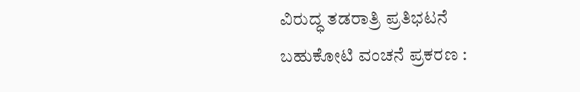ವಿರುದ್ಧ ತಡರಾತ್ರಿ ಪ್ರತಿಭಟನೆ
ಬಹುಕೋಟಿ ವಂಚನೆ ಪ್ರಕರಣ :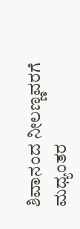ಶಿವಾನಂದ ನೀಲಣ್ಣವರಗೆ ಮಧ್ಯಂತರ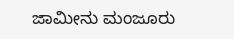ಜಾಮೀನು ಮಂಜೂರು